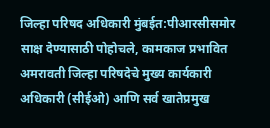जिल्हा परिषद अधिकारी मुंबईत:पीआरसीसमोर साक्ष देण्यासाठी पोहोचले, कामकाज प्रभावित
अमरावती जिल्हा परिषदेचे मुख्य कार्यकारी अधिकारी (सीईओ) आणि सर्व खातेप्रमुख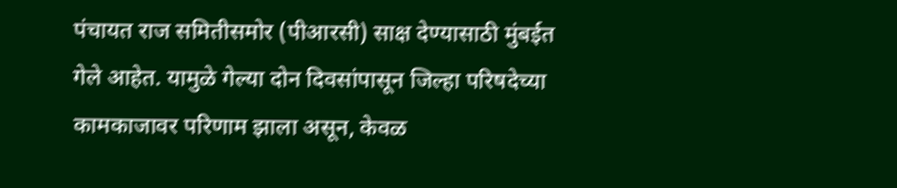पंचायत राज समितीसमोर (पीआरसी) साक्ष देण्यासाठी मुंबईत गेले आहेत. यामुळे गेल्या दोन दिवसांपासून जिल्हा परिषदेच्या कामकाजावर परिणाम झाला असून, केवळ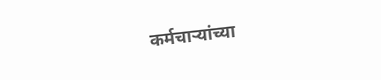कर्मचाऱ्यांच्या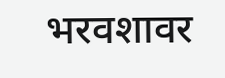भरवशावर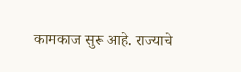कामकाज सुरू आहे. राज्याचे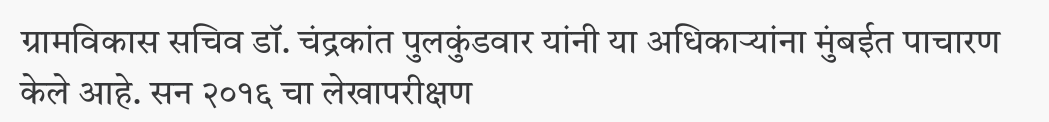ग्रामविकास सचिव डॉ. चंद्रकांत पुलकुंडवार यांनी या अधिकाऱ्यांना मुंबईत पाचारण केले आहे. सन २०१६ चा लेखापरीक्षण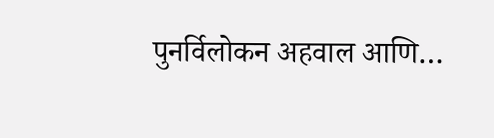पुनर्विलोकन अहवाल आणि…